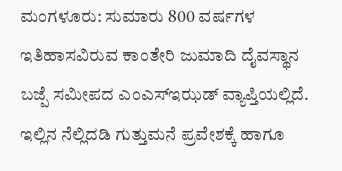ಮಂಗಳೂರು: ಸುಮಾರು 800 ವರ್ಷಗಳ ಇತಿಹಾಸವಿರುವ ಕಾಂತೇರಿ ಜುಮಾದಿ ದೈವಸ್ಥಾನ ಬಜ್ಪೆ ಸಮೀಪದ ಎಂಎಸ್ಇಝಡ್ ವ್ಯಾಪ್ತಿಯಲ್ಲಿದೆ. ಇಲ್ಲಿನ ನೆಲ್ಲಿದಡಿ ಗುತ್ತುಮನೆ ಪ್ರವೇಶಕ್ಕೆ ಹಾಗೂ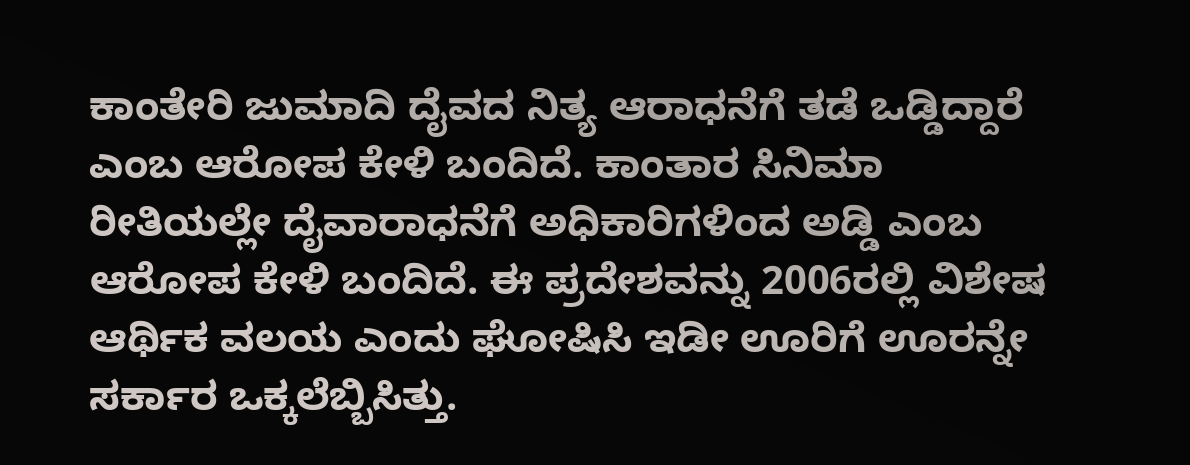ಕಾಂತೇರಿ ಜುಮಾದಿ ದೈವದ ನಿತ್ಯ ಆರಾಧನೆಗೆ ತಡೆ ಒಡ್ಡಿದ್ದಾರೆ ಎಂಬ ಆರೋಪ ಕೇಳಿ ಬಂದಿದೆ. ಕಾಂತಾರ ಸಿನಿಮಾ ರೀತಿಯಲ್ಲೇ ದೈವಾರಾಧನೆಗೆ ಅಧಿಕಾರಿಗಳಿಂದ ಅಡ್ಡಿ ಎಂಬ ಆರೋಪ ಕೇಳಿ ಬಂದಿದೆ. ಈ ಪ್ರದೇಶವನ್ನು 2006ರಲ್ಲಿ ವಿಶೇಷ ಆರ್ಥಿಕ ವಲಯ ಎಂದು ಘೋಷಿಸಿ ಇಡೀ ಊರಿಗೆ ಊರನ್ನೇ ಸರ್ಕಾರ ಒಕ್ಕಲೆಬ್ಬಿಸಿತ್ತು.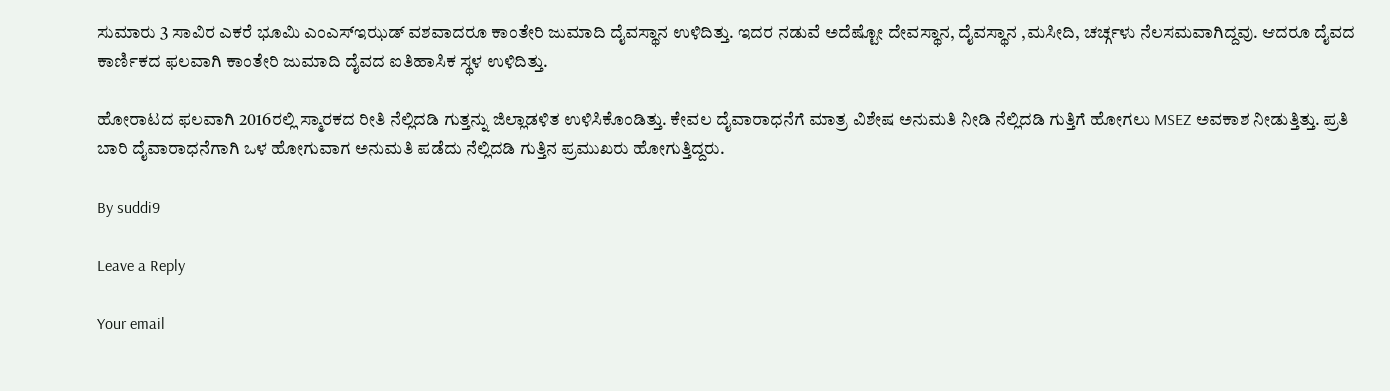ಸುಮಾರು 3 ಸಾವಿರ ಎಕರೆ ಭೂಮಿ ಎಂಎಸ್ಇಝಡ್ ವಶವಾದರೂ ಕಾಂತೇರಿ ಜುಮಾದಿ ದೈವಸ್ಥಾನ ಉಳಿದಿತ್ತು. ಇದರ ನಡುವೆ ಅದೆಷ್ಟೋ ದೇವಸ್ಥಾನ, ದೈವಸ್ಥಾನ ,ಮಸೀದಿ, ಚರ್ಚ್ಗಳು ನೆಲಸಮವಾಗಿದ್ದವು. ಆದರೂ ದೈವದ ಕಾರ್ಣಿಕದ ಫಲವಾಗಿ ಕಾಂತೇರಿ ಜುಮಾದಿ ದೈವದ ಐತಿಹಾಸಿಕ ಸ್ಥಳ ಉಳಿದಿತ್ತು.

ಹೋರಾಟದ ಫಲವಾಗಿ 2016ರಲ್ಲಿ ಸ್ಮಾರಕದ ರೀತಿ ನೆಲ್ಲಿದಡಿ ಗುತ್ತನ್ನು ಜಿಲ್ಲಾಡಳಿತ ಉಳಿಸಿಕೊಂಡಿತ್ತು. ಕೇವಲ ದೈವಾರಾಧನೆಗೆ ಮಾತ್ರ ವಿಶೇಷ ಅನುಮತಿ ನೀಡಿ ನೆಲ್ಲಿದಡಿ ಗುತ್ತಿಗೆ ಹೋಗಲು MSEZ ಅವಕಾಶ ನೀಡುತ್ತಿತ್ತು. ಪ್ರತಿ ಬಾರಿ ದೈವಾರಾಧನೆಗಾಗಿ ಒಳ ಹೋಗುವಾಗ ಅನುಮತಿ ಪಡೆದು ನೆಲ್ಲಿದಡಿ ಗುತ್ತಿನ ಪ್ರಮುಖರು ಹೋಗುತ್ತಿದ್ದರು.

By suddi9

Leave a Reply

Your email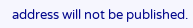address will not be published.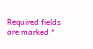Required fields are marked *